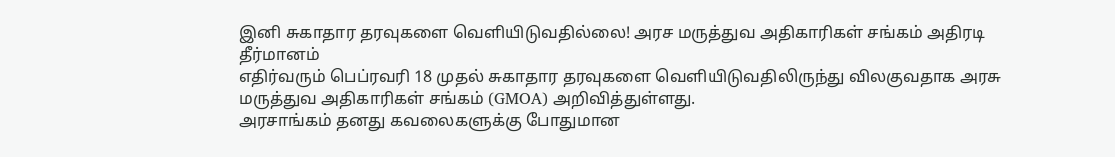இனி சுகாதார தரவுகளை வெளியிடுவதில்லை! அரச மருத்துவ அதிகாரிகள் சங்கம் அதிரடி தீர்மானம்
எதிர்வரும் பெப்ரவரி 18 முதல் சுகாதார தரவுகளை வெளியிடுவதிலிருந்து விலகுவதாக அரசு மருத்துவ அதிகாரிகள் சங்கம் (GMOA) அறிவித்துள்ளது.
அரசாங்கம் தனது கவலைகளுக்கு போதுமான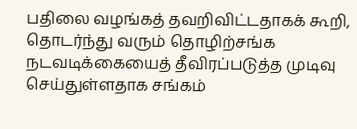பதிலை வழங்கத் தவறிவிட்டதாகக் கூறி, தொடர்ந்து வரும் தொழிற்சங்க நடவடிக்கையைத் தீவிரப்படுத்த முடிவு செய்துள்ளதாக சங்கம்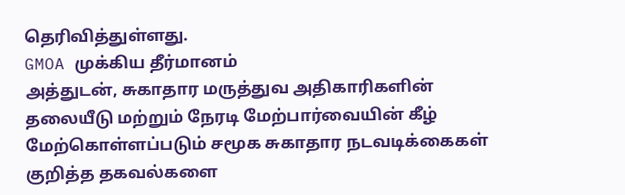தெரிவித்துள்ளது.
GMOA முக்கிய தீர்மானம்
அத்துடன், சுகாதார மருத்துவ அதிகாரிகளின் தலையீடு மற்றும் நேரடி மேற்பார்வையின் கீழ் மேற்கொள்ளப்படும் சமூக சுகாதார நடவடிக்கைகள் குறித்த தகவல்களை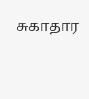சுகாதார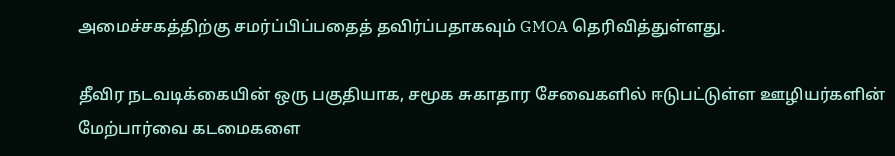அமைச்சகத்திற்கு சமர்ப்பிப்பதைத் தவிர்ப்பதாகவும் GMOA தெரிவித்துள்ளது.

தீவிர நடவடிக்கையின் ஒரு பகுதியாக, சமூக சுகாதார சேவைகளில் ஈடுபட்டுள்ள ஊழியர்களின் மேற்பார்வை கடமைகளை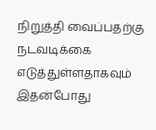நிறுத்தி வைப்பதற்கு நடவடிக்கை எடுத்துள்ளதாகவும் இதன்போது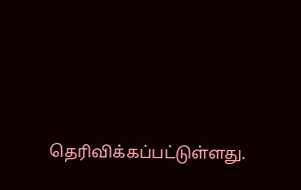தெரிவிக்கப்பட்டுள்ளது.